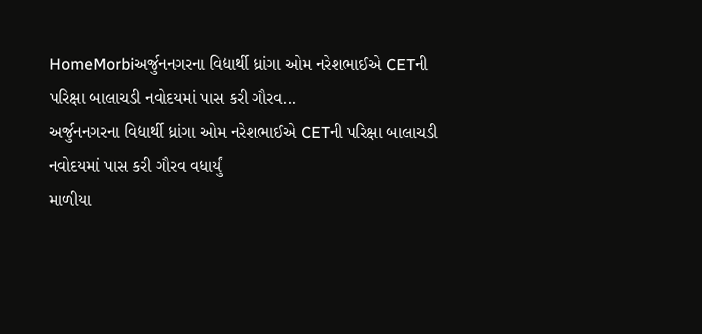HomeMorbiઅર્જુનનગરના વિદ્યાર્થી ધ્રાંગા ઓમ નરેશભાઈએ CETની પરિક્ષા બાલાચડી નવોદયમાં પાસ કરી ગૌરવ...
અર્જુનનગરના વિદ્યાર્થી ધ્રાંગા ઓમ નરેશભાઈએ CETની પરિક્ષા બાલાચડી નવોદયમાં પાસ કરી ગૌરવ વધાર્યું
માળીયા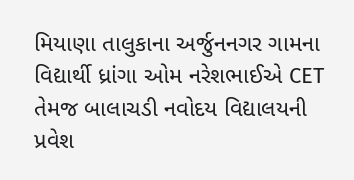મિયાણા તાલુકાના અર્જુનનગર ગામના વિદ્યાર્થી ધ્રાંગા ઓમ નરેશભાઈએ CET તેમજ બાલાચડી નવોદય વિદ્યાલયની પ્રવેશ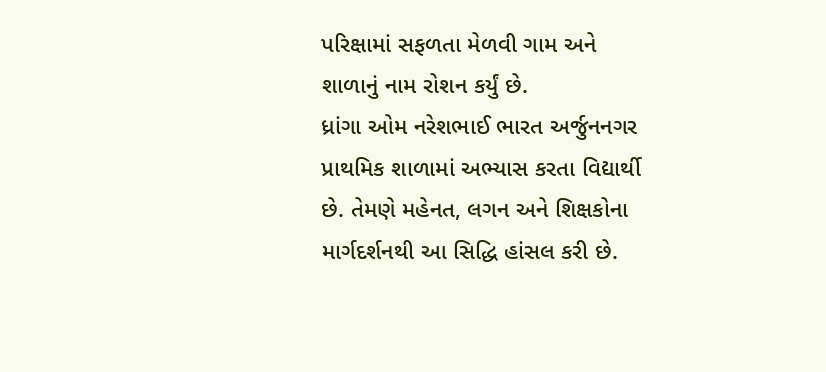પરિક્ષામાં સફળતા મેળવી ગામ અને શાળાનું નામ રોશન કર્યું છે.
ધ્રાંગા ઓમ નરેશભાઈ ભારત અર્જુનનગર પ્રાથમિક શાળામાં અભ્યાસ કરતા વિદ્યાર્થી છે. તેમણે મહેનત, લગન અને શિક્ષકોના માર્ગદર્શનથી આ સિદ્ધિ હાંસલ કરી છે.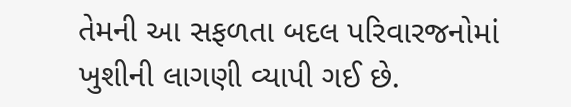તેમની આ સફળતા બદલ પરિવારજનોમાં ખુશીની લાગણી વ્યાપી ગઈ છે.